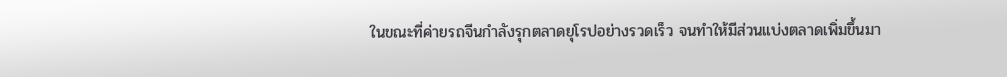ในขณะที่ค่ายรถจีนกำลังรุกตลาดยุโรปอย่างรวดเร็ว จนทำให้มีส่วนแบ่งตลาดเพิ่มขึ้นมา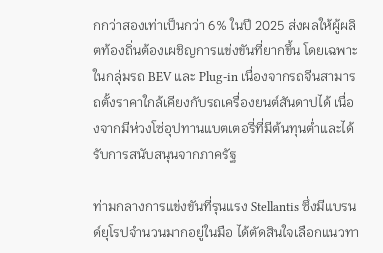กกว่าสองเท่าเป็นกว่า 6% ในปี 2025 ส่งผลให้ผู้ผลิตท้องถิ่นต้องเผชิญการแข่งขันที่ยากขึ้น โดยเฉพาะในกลุ่มรถ BEV และ Plug-in เนื่องจากรถจีนสามารถตั้งราคาใกล้เคียงกับรถเครื่องยนต์สันดาปได้ เนื่องจากมีห่วงโซ่อุปทานแบตเตอรี่ที่มีต้นทุนต่ำและได้รับการสนับสนุนจากภาครัฐ

ท่ามกลางการแข่งขันที่รุนแรง Stellantis ซึ่งมีแบรนด์ยุโรปจำนวนมากอยู่ในมือ ได้ตัดสินใจเลือกแนวทา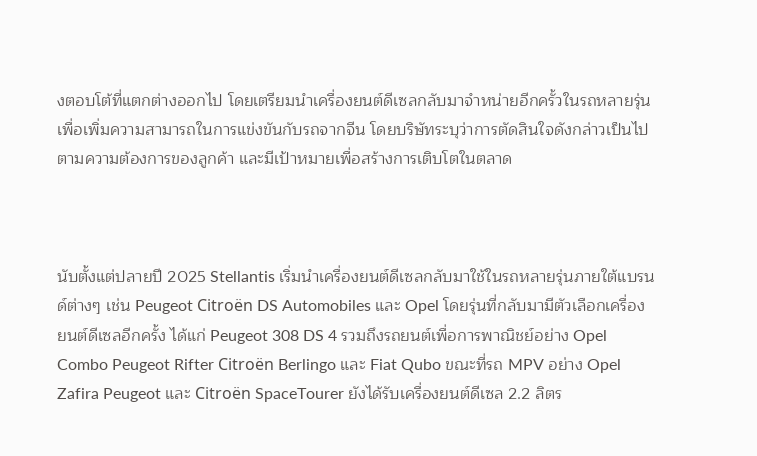งตอบโต้ที่แตกต่างออกไป โดยเตรียมนำเครื่องยนต์ดีเซลกลับมาจำหน่ายอีกครั้วในรถหลายรุ่น เพื่อเพิ่มความสามารถในการแข่งขันกับรถจากจีน โดยบริษัทระบุว่าการตัดสินใจดังกล่าวเป็นไปตามความต้องการของลูกค้า และมีเป้าหมายเพื่อสร้างการเติบโตในตลาด



นับตั้งแต่ปลายปี 2025 Stellantis เริ่มนำเครื่องยนต์ดีเซลกลับมาใช้ในรถหลายรุ่นภายใต้แบรนด์ต่างๆ เช่น Peugeot Citroën DS Automobiles และ Opel โดยรุ่นที่กลับมามีตัวเลือกเครื่องยนต์ดีเซลอีกครั้ง ได้แก่ Peugeot 308 DS 4 รวมถึงรถยนต์เพื่อการพาณิชย์อย่าง Opel Combo Peugeot Rifter Citroën Berlingo และ Fiat Qubo ขณะที่รถ MPV อย่าง Opel Zafira Peugeot และ Citroën SpaceTourer ยังได้รับเครื่องยนต์ดีเซล 2.2 ลิตร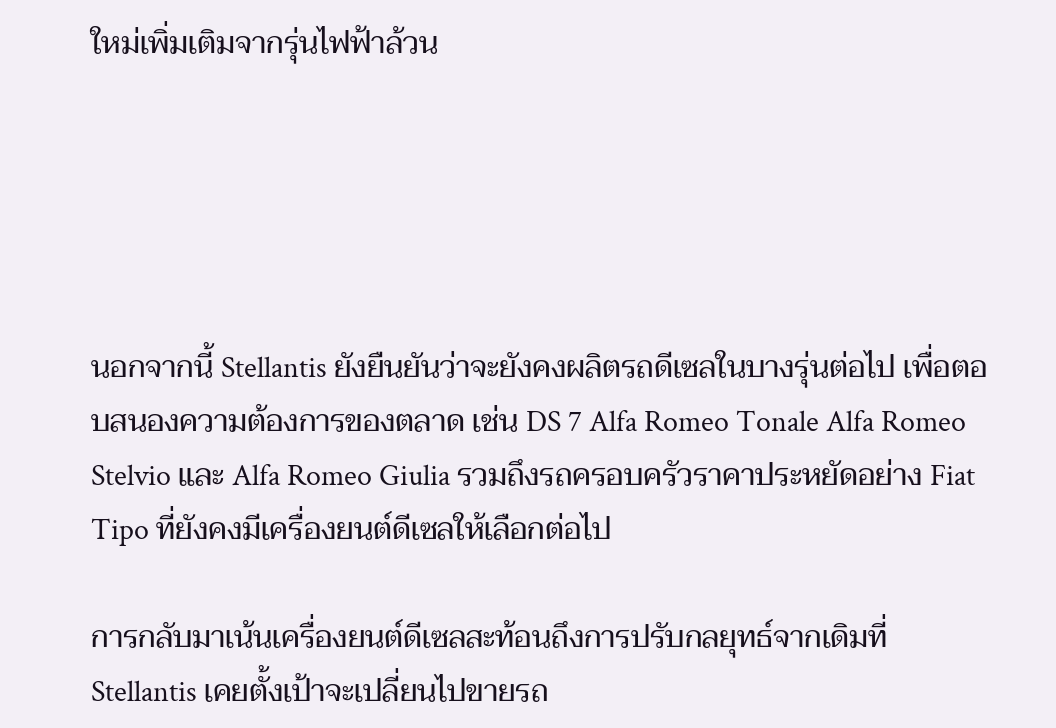ใหม่เพิ่มเติมจากรุ่นไฟฟ้าล้วน





นอกจากนี้ Stellantis ยังยืนยันว่าจะยังคงผลิตรถดีเซลในบางรุ่นต่อไป เพื่อตอบสนองความต้องการของตลาด เช่น DS 7 Alfa Romeo Tonale Alfa Romeo Stelvio และ Alfa Romeo Giulia รวมถึงรถครอบครัวราคาประหยัดอย่าง Fiat Tipo ที่ยังคงมีเครื่องยนต์ดีเซลให้เลือกต่อไป

การกลับมาเน้นเครื่องยนต์ดีเซลสะท้อนถึงการปรับกลยุทธ์จากเดิมที่ Stellantis เคยตั้งเป้าจะเปลี่ยนไปขายรถ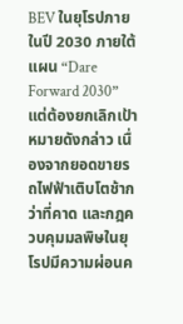BEV ในยุโรปภายในปี 2030 ภายใต้แผน “Dare Forward 2030” แต่ต้องยกเลิกเป้าหมายดังกล่าว เนื่องจากยอดขายรถไฟฟ้าเติบโตช้ากว่าที่คาด และกฎควบคุมมลพิษในยุโรปมีความผ่อนค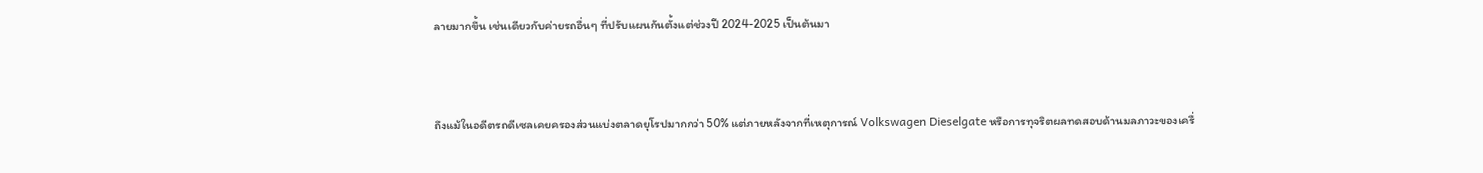ลายมากขึ้น เช่นเดียวกับค่ายรถอื่นๆ ที่ปรับแผนกันตั้งแต่ช่วงปี 2024-2025 เป็นต้นมา



ถึงแม้ในอดีตรถดีเซลเคยครองส่วนแบ่งตลาดยุโรปมากกว่า 50% แต่ภายหลังจากที่เหตุการณ์ Volkswagen Dieselgate หรือการทุจริตผลทดสอบด้านมลภาวะของเครื่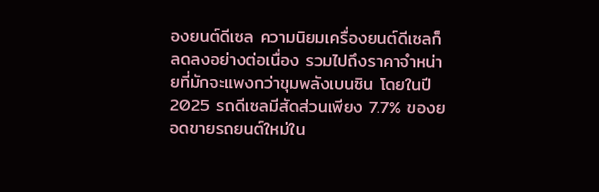องยนต์ดีเซล ความนิยมเครื่องยนต์ดีเซลก็ลดลงอย่างต่อเนื่อง รวมไปถึงราคาจำหน่ายที่มักจะแพงกว่าขุมพลังเบนซิน โดยในปี 2025 รถดีเซลมีสัดส่วนเพียง 7.7% ของยอดขายรถยนต์ใหม่ใน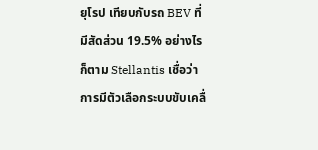ยุโรป เทียบกับรถ BEV ที่มีสัดส่วน 19.5% อย่างไรก็ตาม Stellantis เชื่อว่าการมีตัวเลือกระบบขับเคลื่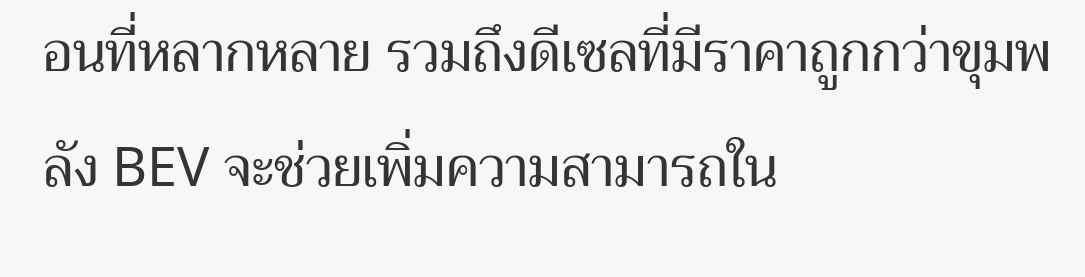อนที่หลากหลาย รวมถึงดีเซลที่มีราคาถูกกว่าขุมพลัง BEV จะช่วยเพิ่มความสามารถใน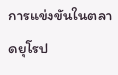การแข่งขันในตลาดยุโรป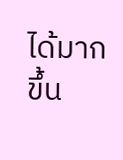ได้มากขึ้น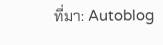ที่มา: Autoblog